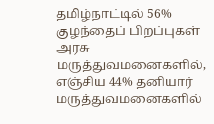தமிழ்நாட்டில் 56% குழந்தைப் பிறப்புகள் அரசு மருத்துவமனைகளில், எஞ்சிய 44% தனியார் மருத்துவமனைகளில்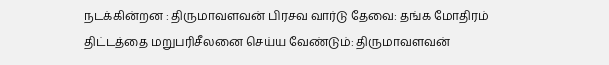நடக்கின்றன : திருமாவளவன் பிரசவ வார்டு தேவை: தங்க மோதிரம் திட்டத்தை மறுபரிசீலனை செய்ய வேண்டும்: திருமாவளவன்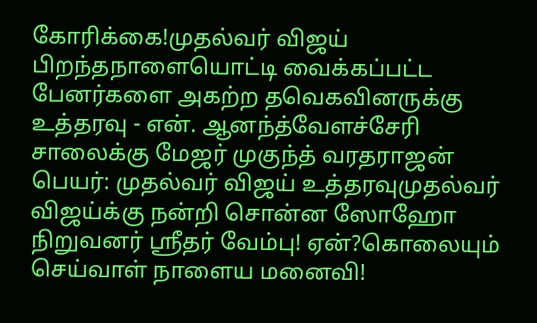கோரிக்கை!முதல்வர் விஜய் பிறந்தநாளையொட்டி வைக்கப்பட்ட பேனர்களை அகற்ற தவெகவினருக்கு உத்தரவு - என். ஆனந்த்வேளச்சேரி சாலைக்கு மேஜர் முகுந்த் வரதராஜன் பெயர்: முதல்வர் விஜய் உத்தரவுமுதல்வர் விஜய்க்கு நன்றி சொன்ன ஸோஹோ நிறுவனர் ஸ்ரீதர் வேம்பு! ஏன்?கொலையும் செய்வாள் நாளைய மனைவி!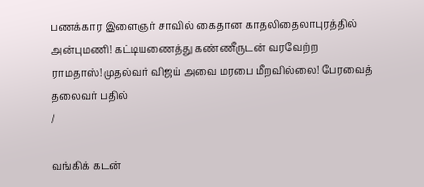பணக்கார இளைஞர் சாவில் கைதான காதலிதைலாபுரத்தில் அன்புமணி! கட்டியணைத்து கண்ணீருடன் வரவேற்ற ராமதாஸ்!முதல்வர் விஜய் அவை மரபை மீறவில்லை! பேரவைத் தலைவர் பதில்
/

வங்கிக் கடன்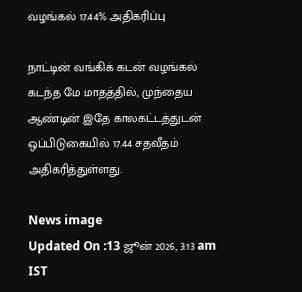வழங்கல் 17.44% அதிகரிப்பு

நாட்டின் வங்கிக் கடன் வழங்கல் கடந்த மே மாதத்தில், முந்தைய ஆண்டின் இதே காலகட்டத்துடன் ஒப்பிடுகையில் 17.44 சதவீதம் அதிகரித்துள்ளது.

News image
Updated On :13 ஜூன் 2026, 3:13 am IST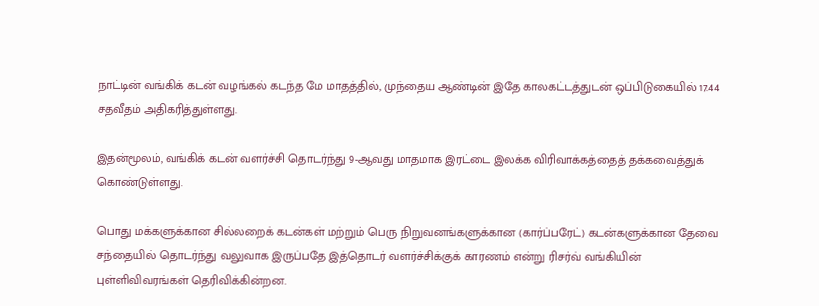நாட்டின் வங்கிக் கடன் வழங்கல் கடந்த மே மாதத்தில், முந்தைய ஆண்டின் இதே காலகட்டத்துடன் ஒப்பிடுகையில் 17.44 சதவீதம் அதிகரித்துள்ளது.

இதன்மூலம், வங்கிக் கடன் வளர்ச்சி தொடர்ந்து 9-ஆவது மாதமாக இரட்டை இலக்க விரிவாக்கத்தைத் தக்கவைத்துக் கொண்டுள்ளது.

பொது மக்களுக்கான சில்லறைக் கடன்கள் மற்றும் பெரு நிறுவனங்களுக்கான (கார்ப்பரேட்) கடன்களுக்கான தேவை சந்தையில் தொடர்ந்து வலுவாக இருப்பதே இத்தொடர் வளர்ச்சிக்குக் காரணம் என்று ரிசர்வ் வங்கியின் புள்ளிவிவரங்கள் தெரிவிக்கின்றன.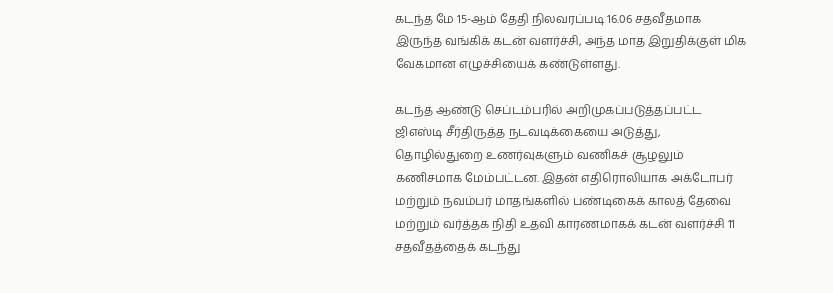கடந்த மே 15-ஆம் தேதி நிலவரப்படி 16.06 சதவீதமாக இருந்த வங்கிக் கடன் வளர்ச்சி, அந்த மாத இறுதிக்குள் மிக வேகமான எழுச்சியைக் கண்டுள்ளது.

கடந்த ஆண்டு செப்டம்பரில் அறிமுகப்படுத்தப்பட்ட ஜிஎஸ்டி சீர்திருத்த நடவடிக்கையை அடுத்து, தொழில்துறை உணர்வுகளும் வணிகச் சூழலும் கணிசமாக மேம்பட்டன. இதன் எதிரொலியாக அக்டோபர் மற்றும் நவம்பர் மாதங்களில் பண்டிகைக் காலத் தேவை மற்றும் வர்த்தக நிதி உதவி காரணமாகக் கடன் வளர்ச்சி 11 சதவீதத்தைக் கடந்து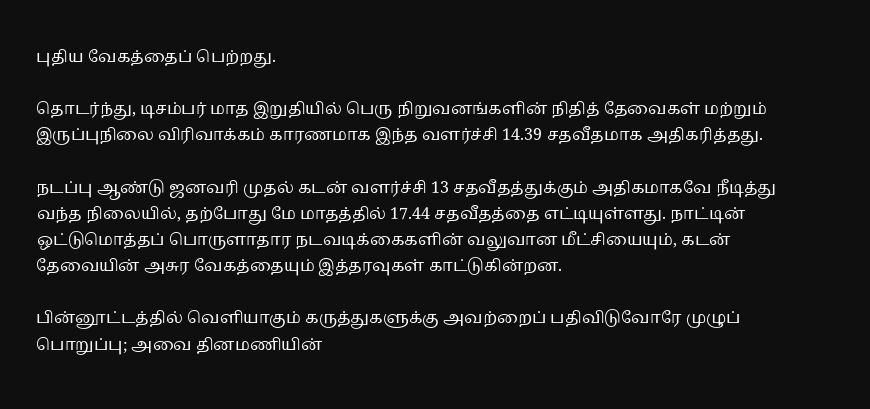புதிய வேகத்தைப் பெற்றது.

தொடர்ந்து, டிசம்பர் மாத இறுதியில் பெரு நிறுவனங்களின் நிதித் தேவைகள் மற்றும் இருப்புநிலை விரிவாக்கம் காரணமாக இந்த வளர்ச்சி 14.39 சதவீதமாக அதிகரித்தது.

நடப்பு ஆண்டு ஜனவரி முதல் கடன் வளர்ச்சி 13 சதவீதத்துக்கும் அதிகமாகவே நீடித்து வந்த நிலையில், தற்போது மே மாதத்தில் 17.44 சதவீதத்தை எட்டியுள்ளது. நாட்டின் ஒட்டுமொத்தப் பொருளாதார நடவடிக்கைகளின் வலுவான மீட்சியையும், கடன் தேவையின் அசுர வேகத்தையும் இத்தரவுகள் காட்டுகின்றன.

பின்னூட்டத்தில் வெளியாகும் கருத்துகளுக்கு அவற்றைப் பதிவிடுவோரே முழுப் பொறுப்பு; அவை தினமணியின்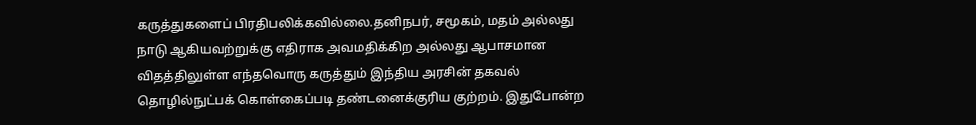கருத்துகளைப் பிரதிபலிக்கவில்லை.தனிநபர், சமூகம், மதம் அல்லது நாடு ஆகியவற்றுக்கு எதிராக அவமதிக்கிற அல்லது ஆபாசமான விதத்திலுள்ள எந்தவொரு கருத்தும் இந்திய அரசின் தகவல் தொழில்நுட்பக் கொள்கைப்படி தண்டனைக்குரிய குற்றம். இதுபோன்ற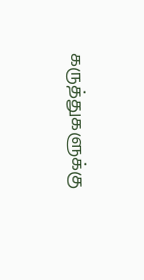கருத்துகளுக்கு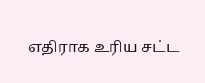எதிராக உரிய சட்ட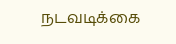நடவடிக்கை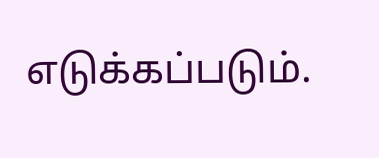எடுக்கப்படும்.